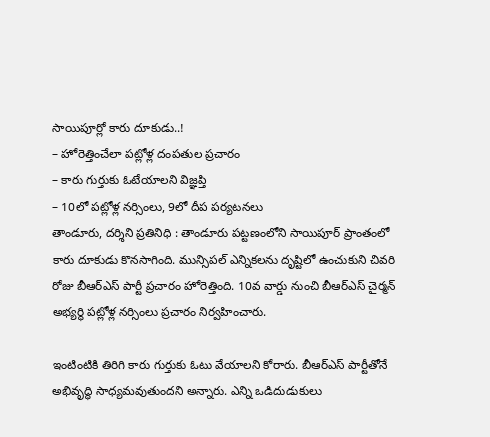సాయిపూర్లో కారు దూకుడు..!
– హోరెత్తించేలా పట్లోళ్ల దంపతుల ప్రచారం
– కారు గుర్తుకు ఓటేయాలని విజ్ఞప్తి
– 10లో పట్లోళ్ల నర్సింలు, 9లో దీప పర్యటనలు
తాండూరు, దర్శిని ప్రతినిధి : తాండూరు పట్టణంలోని సాయిపూర్ ప్రాంతంలో కారు దూకుడు కొనసాగింది. మున్సిపల్ ఎన్నికలను దృష్టిలో ఉంచుకుని చివరి రోజు బీఆర్ఎస్ పార్టీ ప్రచారం హోరెత్తింది. 10వ వార్డు నుంచి బీఆర్ఎస్ చైర్మన్ అభ్యర్థి పట్లోళ్ల నర్సింలు ప్రచారం నిర్వహించారు.

ఇంటింటికి తిరిగి కారు గుర్తుకు ఓటు వేయాలని కోరారు. బీఆర్ఎస్ పార్టీతోనే అభివృద్ధి సాధ్యమవుతుందని అన్నారు. ఎన్ని ఒడిదుడుకులు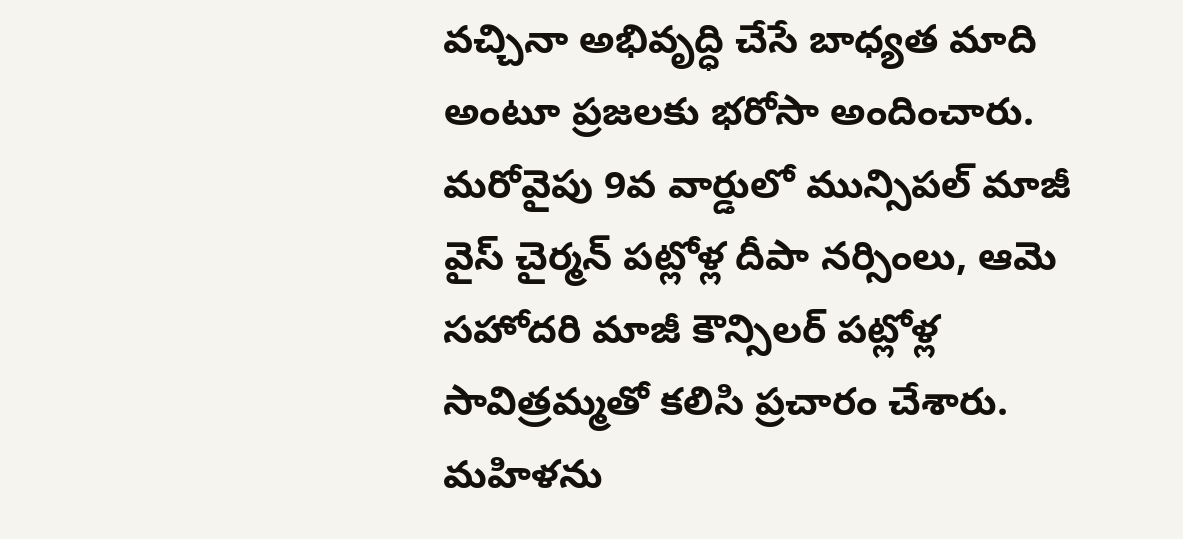వచ్చినా అభివృద్ధి చేసే బాధ్యత మాది అంటూ ప్రజలకు భరోసా అందించారు. మరోవైపు 9వ వార్డులో మున్సిపల్ మాజీ వైస్ చైర్మన్ పట్లోళ్ల దీపా నర్సింలు, ఆమె సహోదరి మాజీ కౌన్సిలర్ పట్లోళ్ల సావిత్రమ్మతో కలిసి ప్రచారం చేశారు. మహిళను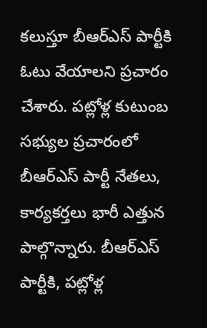కలుస్తూ బీఆర్ఎస్ పార్టీకి ఓటు వేయాలని ప్రచారం చేశారు. పట్లోళ్ల కుటుంబ సభ్యుల ప్రచారంలో బీఆర్ఎస్ పార్టీ నేతలు, కార్యకర్తలు భారీ ఎత్తున పాల్గొన్నారు. బీఆర్ఎస్ పార్టీకి, పట్లోళ్ల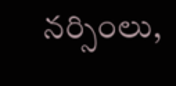నర్సింలు,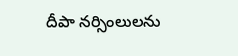దీపా నర్సింలులను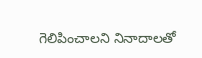గెలిపించాలని నినాదాలతో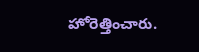హోరెత్తించారు.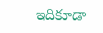ఇదికూడా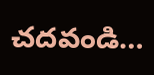చదవండి…